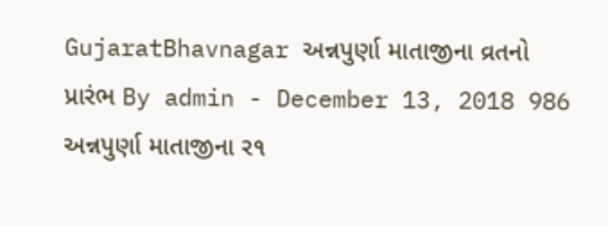GujaratBhavnagar અન્નપુર્ણા માતાજીના વ્રતનો પ્રારંભ By admin - December 13, 2018 986 અન્નપુર્ણા માતાજીના ર૧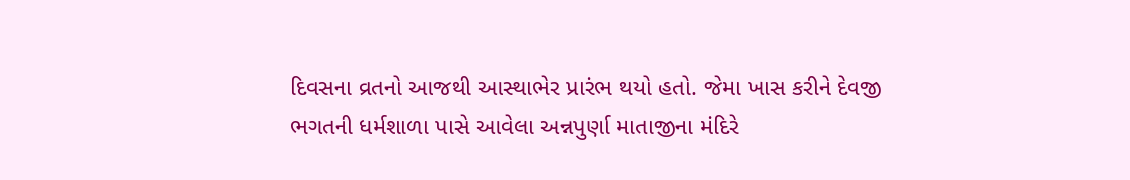દિવસના વ્રતનો આજથી આસ્થાભેર પ્રારંભ થયો હતો. જેમા ખાસ કરીને દેવજી ભગતની ધર્મશાળા પાસે આવેલા અન્નપુર્ણા માતાજીના મંદિરે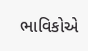ભાવિકોએ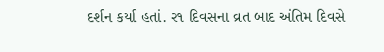દર્શન કર્યા હતાં. ર૧ દિવસના વ્રત બાદ અંતિમ દિવસે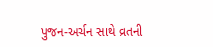પુજન-અર્ચન સાથે વ્રતની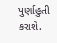પુર્ણાહુતી કરાશે.